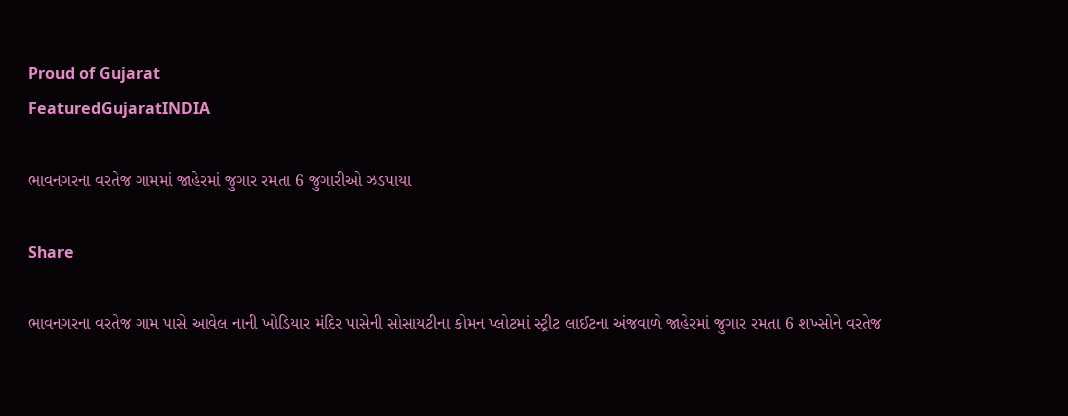Proud of Gujarat
FeaturedGujaratINDIA

ભાવનગરના વરતેજ ગામમાં જાહેરમાં જુગાર રમતા 6 જુગારીઓ ઝડપાયા

Share

ભાવનગરના વરતેજ ગામ પાસે આવેલ નાની ખોડિયાર મંદિર પાસેની સોસાયટીના કોમન પ્લોટમાં સ્ટ્રીટ લાઈટના અંજવાળે જાહેરમાં જુગાર રમતા 6 શખ્સોને વરતેજ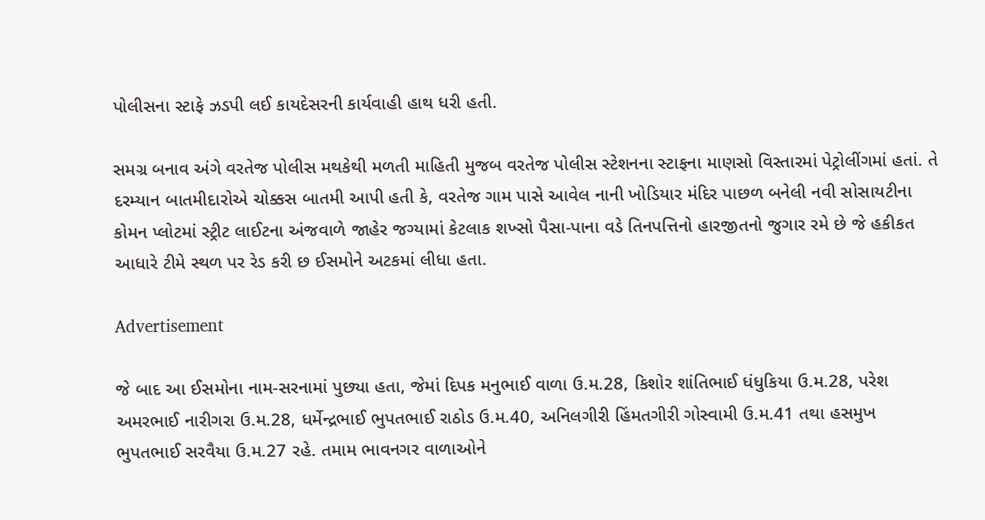પોલીસના સ્ટાફે ઝડપી લઈ કાયદેસરની કાર્યવાહી હાથ ધરી હતી.

સમગ્ર બનાવ અંગે વરતેજ પોલીસ મથકેથી મળતી માહિતી મુજબ વરતેજ પોલીસ સ્ટેશનના સ્ટાફના માણસો વિસ્તારમાં પેટ્રોલીંગમાં હતાં. તે દરમ્યાન બાતમીદારોએ ચોક્કસ બાતમી આપી હતી કે, વરતેજ ગામ પાસે આવેલ નાની ખોડિયાર મંદિર પાછળ બનેલી નવી સોસાયટીના કોમન પ્લોટમાં સ્ટ્રીટ લાઈટના અંજવાળે જાહેર જગ્યામાં કેટલાક શખ્સો પૈસા-પાના વડે તિનપત્તિનો હારજીતનો જુગાર રમે છે જે હકીકત આધારે ટીમે સ્થળ પર રેડ કરી છ ઈસમોને અટકમાં લીધા હતા.

Advertisement

જે બાદ આ ઈસમોના નામ-સરનામાં પુછ્યા હતા, જેમાં દિપક મનુભાઈ વાળા ઉ.મ.28, કિશોર શાંતિભાઈ ધંધુકિયા ઉ.મ.28, પરેશ અમરભાઈ નારીગરા ઉ.મ.28, ધર્મેન્દ્રભાઈ ભુપતભાઈ રાઠોડ ઉ.મ.40, અનિલગીરી હિંમતગીરી ગોસ્વામી ઉ.મ.41 તથા હસમુખ ભુપતભાઈ સરવૈયા ઉ.મ.27 રહે. તમામ ભાવનગર વાળાઓને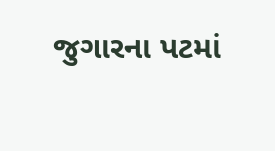જુગારના પટમાં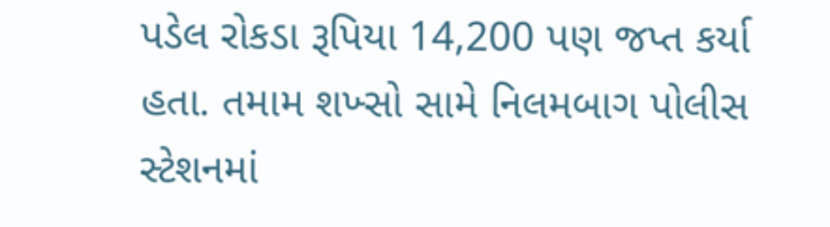પડેલ રોકડા રૂપિયા 14,200 પણ જપ્ત કર્યા હતા. તમામ શખ્સો સામે નિલમબાગ પોલીસ સ્ટેશનમાં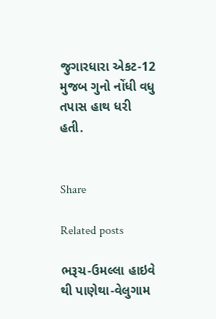જુગારધારા એકટ-12 મુજબ ગુનો નોંધી વધુ તપાસ હાથ ધરી હતી.


Share

Related posts

ભરૂચ-ઉમલ્લા હાઇવે થી પાણેથા-વેલુગામ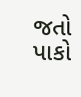જતો પાકો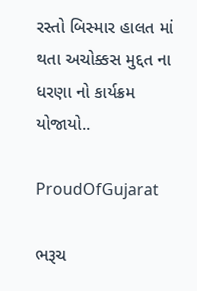રસ્તો બિસ્માર હાલત માં થતા અચોક્કસ મુદ્દત ના ધરણા નો કાર્યક્રમ યોજાયો..

ProudOfGujarat

ભરૂચ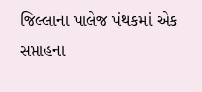જિલ્લાના પાલેજ પંથકમાં એક સપ્તાહના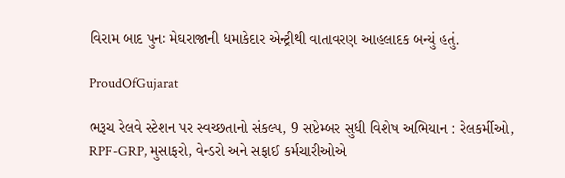વિરામ બાદ પુનઃ મેઘરાજાની ધમાકેદાર એન્ટ્રીથી વાતાવરણ આહલાદક બન્યું હતું.

ProudOfGujarat

ભરૂચ રેલવે સ્ટેશન પર સ્વચ્છતાનો સંકલ્પ, 9 સપ્ટેમ્બર સુધી વિશેષ અભિયાન : રેલકર્મીઓ, RPF-GRP, મુસાફરો, વેન્ડરો અને સફાઈ કર્મચારીઓએ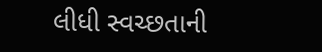લીધી સ્વચ્છતાની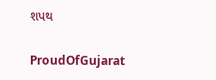શપથ

ProudOfGujarat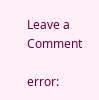Leave a Comment

error: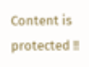Content is protected !!